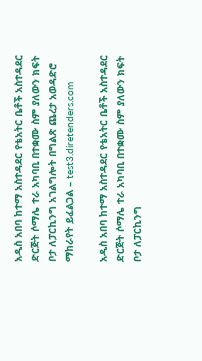አዲስ አበባ ከተማ አስተዳደር የቴአትር ቤቶች አስተዳደር ድርጅት ሶማሌ ተራ አካባቢ በተቋሙ ስም ያለውን ክፍት ቦታ ለፓርኪንግ አገልግሎት በግልጽ ጨረታ አወዳድሮ ማከራየት ይፈልጋል – test3.diretenders.com

አዲስ አበባ ከተማ አስተዳደር የቴአትር ቤቶች አስተዳደር ድርጅት ሶማሌ ተራ አካባቢ በተቋሙ ስም ያለውን ክፍት ቦታ ለፓርኪንግ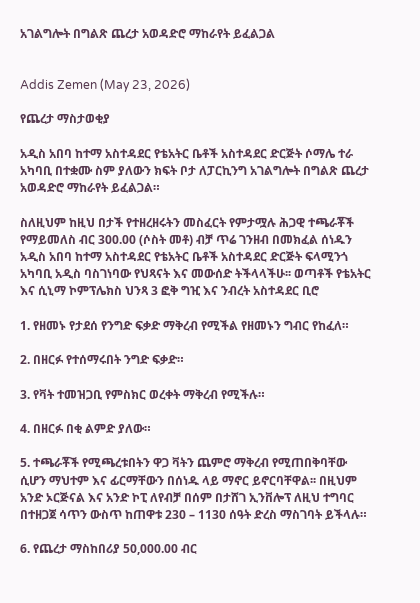አገልግሎት በግልጽ ጨረታ አወዳድሮ ማከራየት ይፈልጋል


Addis Zemen (May 23, 2026)

የጨረታ ማስታወቂያ

አዲስ አበባ ከተማ አስተዳደር የቴአትር ቤቶች አስተዳደር ድርጅት ሶማሌ ተራ አካባቢ በተቋሙ ስም ያለውን ክፍት ቦታ ለፓርኪንግ አገልግሎት በግልጽ ጨረታ አወዳድሮ ማከራየት ይፈልጋል።

ስለዚህም ከዚህ በታች የተዘረዘሩትን መስፈርት የምታሟሉ ሕጋዊ ተጫራቾች የማይመለስ ብር 300.00 (ሶስት መቶ) ብቻ ጥሬ ገንዘብ በመክፈል ሰነዱን አዲስ አበባ ከተማ አስተዳደር የቴአትር ቤቶች አስተዳደር ድርጅት ፍላሚንጎ አካባቢ አዲስ ባስገነባው የህጻናት እና መውሰድ ትችላላችሁ፡፡ ወጣቶች የቴአትር እና ሲኒማ ኮምፕሌክስ ህንጻ 3 ፎቅ ግዢ እና ንብረት አስተዳደር ቢሮ

1. የዘመኑ የታደሰ የንግድ ፍቃድ ማቅረብ የሚችል የዘመኑን ግብር የከፈለ።

2. በዘርፉ የተሰማሩበት ንግድ ፍቃድ።

3. የቫት ተመዝጋቢ የምስክር ወረቀት ማቅረብ የሚችሉ።

4. በዘርፉ በቂ ልምድ ያለው።

5. ተጫራቾች የሚጫረቱበትን ዋጋ ቫትን ጨምሮ ማቅረብ የሚጠበቅባቸው ሲሆን ማህተም እና ፊርማቸውን በሰነዱ ላይ ማኖር ይኖርባቸዋል፡፡ በዚህም አንድ ኦርጅናል እና አንድ ኮፒ ለየብቻ በሰም በታሸገ ኢንቨሎፕ ለዚህ ተግባር በተዘጋጀ ሳጥን ውስጥ ከጠዋቱ 230 – 1130 ሰዓት ድረስ ማስገባት ይችላሉ።

6. የጨረታ ማስከበሪያ 50,000.00 ብር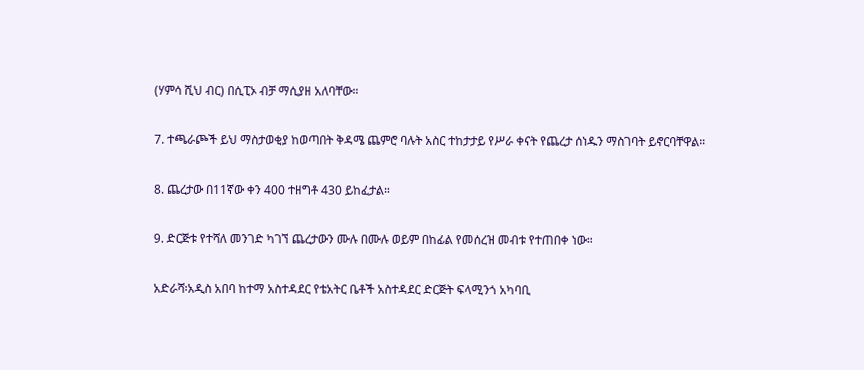(ሃምሳ ሺህ ብር) በሲፒኦ ብቻ ማሲያዘ አለባቸው።

7. ተጫራጮች ይህ ማስታወቂያ ከወጣበት ቅዳሜ ጨምሮ ባሉት አስር ተከታታይ የሥራ ቀናት የጨረታ ሰነዱን ማስገባት ይኖርባቸዋል።

8. ጨረታው በ11ኛው ቀን 400 ተዘግቶ 430 ይከፈታል።

9. ድርጅቱ የተሻለ መንገድ ካገኘ ጨረታውን ሙሉ በሙሉ ወይም በከፊል የመሰረዝ መብቱ የተጠበቀ ነው።

አድራሻ፡አዲስ አበባ ከተማ አስተዳደር የቴአትር ቤቶች አስተዳደር ድርጅት ፍላሚንጎ አካባቢ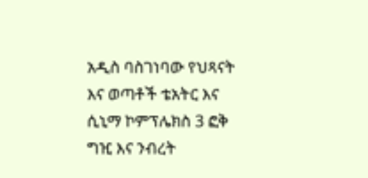አዲስ ባስገነባው የህጻናት እና ወጣቶች ቴአትር እና ሲኒማ ኮምፕሌክስ 3 ፎቅ ግዢ እና ንብረት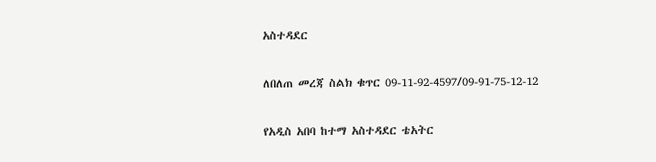አስተዳደር

ለበለጠ መረጃ ስልክ ቁጥር 09-11-92-4597/09-91-75-12-12

የአዲስ አበባ ከተማ አስተዳደር ቴአትር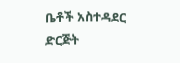ቤቶች አስተዳደር ድርጅት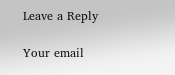Leave a Reply

Your email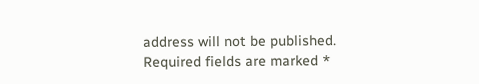address will not be published. Required fields are marked *